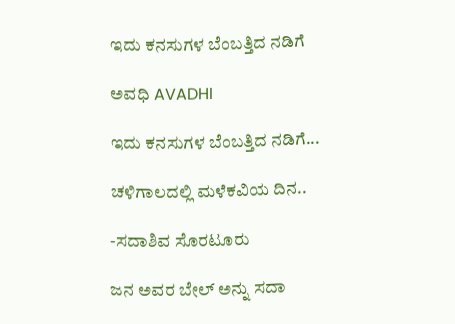ಇದು ಕನಸುಗಳ ಬೆಂಬತ್ತಿದ ನಡಿಗೆ‍

ಅವಧಿ AVADHI

ಇದು ಕನಸುಗಳ ಬೆಂಬತ್ತಿದ ನಡಿಗೆ...

ಚಳಿಗಾಲದಲ್ಲಿ ಮಳೆಕವಿಯ ದಿನ..

-ಸದಾಶಿವ ಸೊರಟೂರು

ಜನ ಅವರ ಬೇಲ್ ಅನ್ನು ಸದಾ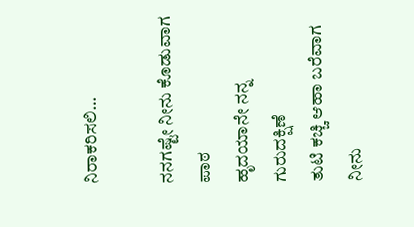ನಿರಾಕರಿಸಲಿ…

ನನಗಷ್ಟೇ ನೀನು ಕೊಡುವಾಗ ಪಾಠ
ಹೃದಯಾನೇ ನನ್ನ ಗುರುದಕ್ಷಿಣೆ
ತುಟಿ ಕಚ್ಚಿ ಆಹಾ ಬರೆವಾಗ ನೀನು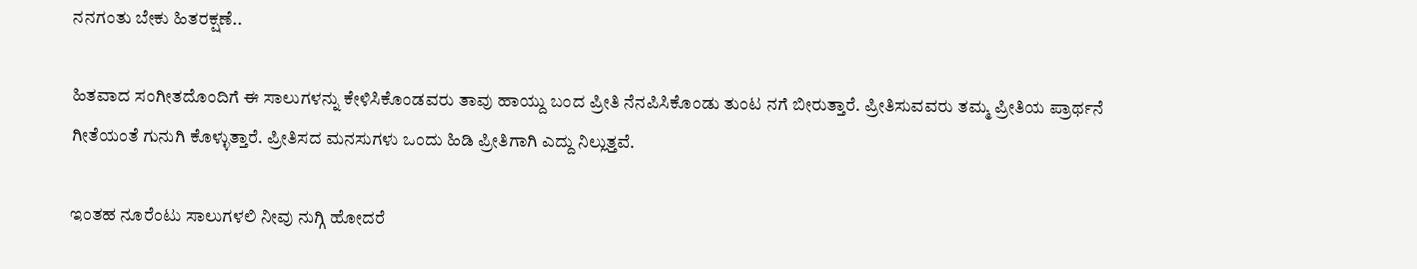ನನಗಂತು ಬೇಕು ಹಿತರಕ್ಷಣೆ..

ಹಿತವಾದ ಸಂಗೀತದೊಂದಿಗೆ ಈ ಸಾಲುಗಳನ್ನು ಕೇಳಿಸಿಕೊಂಡವರು ತಾವು ಹಾಯ್ದು ಬಂದ ಪ್ರೀತಿ ನೆನಪಿಸಿಕೊಂಡು ತುಂಟ ನಗೆ ಬೀರುತ್ತಾರೆ. ಪ್ರೀತಿಸುವವರು ತಮ್ಮ‌ ಪ್ರೀತಿಯ ಪ್ರಾರ್ಥನೆ ಗೀತೆಯಂತೆ ಗುನುಗಿ ಕೊಳ್ಳುತ್ತಾರೆ. ಪ್ರೀತಿಸದ ಮನಸುಗಳು ಒಂದು ಹಿಡಿ ಪ್ರೀತಿಗಾಗಿ ಎದ್ದು ನಿಲ್ಲುತ್ತವೆ.

ಇಂತಹ ನೂರೆಂಟು ಸಾಲುಗಳಲಿ ನೀವು ನುಗ್ಗಿ ಹೋದರೆ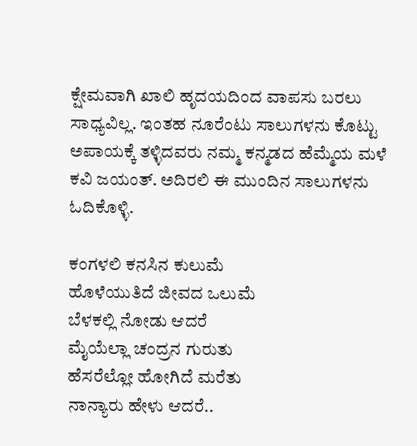ಕ್ಷೇಮವಾಗಿ ಖಾಲಿ ಹೃದಯದಿಂದ ವಾಪಸು ಬರಲು ಸಾಧ್ಯವಿಲ್ಲ. ಇಂತಹ ನೂರೆಂಟು ಸಾಲುಗಳನು ಕೊಟ್ಟು ಅಪಾಯಕ್ಕೆ ತಳ್ಳಿದವರು ನಮ್ಮ‌ ಕನ್ಮಡದ ಹೆಮ್ಮೆಯ ಮಳೆ ಕವಿ ಜಯಂತ್. ಅದಿರಲಿ ಈ ಮುಂದಿನ ಸಾಲುಗಳನು ಓದಿಕೊಳ್ಳಿ.

ಕಂಗಳಲಿ ಕನಸಿನ ಕುಲುಮೆ
ಹೊಳೆಯುತಿದೆ ಜೀವದ ಒಲುಮೆ
ಬೆಳಕಲ್ಲಿ ನೋಡು ಆದರೆ
ಮೈಯೆಲ್ಲಾ ಚಂದ್ರನ ಗುರುತು
ಹೆಸರೆಲ್ಲೋ ಹೋಗಿದೆ ಮರೆತು
ನಾನ್ಯಾರು ಹೇಳು ಆದರೆ..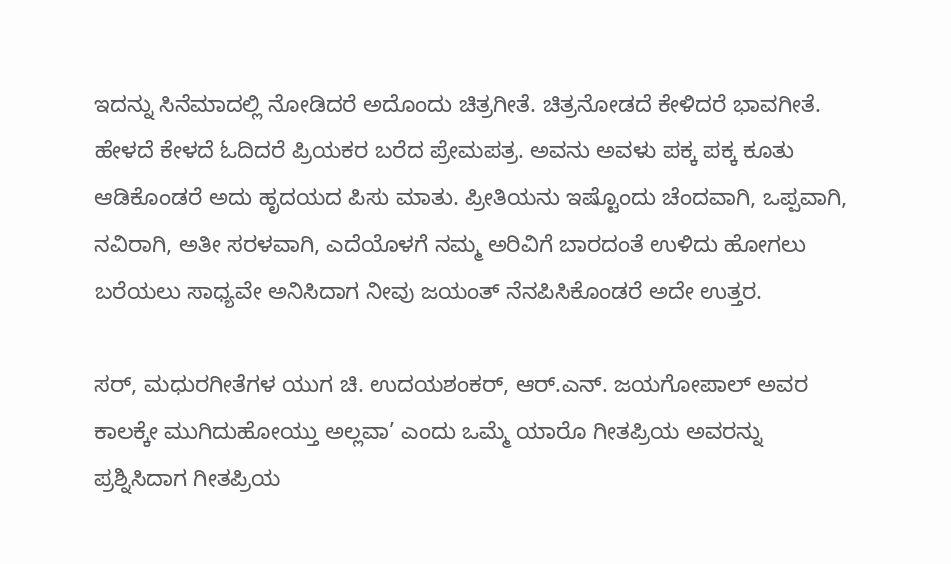ಇದನ್ನು ಸಿನೆಮಾದಲ್ಲಿ ನೋಡಿದರೆ ಅದೊಂದು ಚಿತ್ರಗೀತೆ. ಚಿತ್ರನೋಡದೆ ಕೇಳಿದರೆ ಭಾವಗೀತೆ. ಹೇಳದೆ ಕೇಳದೆ ಓದಿದರೆ ಪ್ರಿಯಕರ ಬರೆದ ಪ್ರೇಮಪತ್ರ. ಅವನು ಅವಳು‌ ಪಕ್ಕ ಪಕ್ಕ ಕೂತು ಆಡಿಕೊಂಡರೆ ಅದು ಹೃದಯದ ಪಿಸು ಮಾತು. ಪ್ರೀತಿಯನು ಇಷ್ಟೊಂದು ಚೆಂದವಾಗಿ, ಒಪ್ಪವಾಗಿ, ನವಿರಾಗಿ, ಅತೀ ಸರಳವಾಗಿ, ಎದೆಯೊಳಗೆ ನಮ್ಮ ಅರಿವಿಗೆ ಬಾರದಂತೆ ಉಳಿದು ಹೋಗಲು ಬರೆಯಲು ಸಾಧ್ಯವೇ ಅನಿಸಿದಾಗ ನೀವು ಜಯಂತ್ ನೆನಪಿಸಿಕೊಂಡರೆ ಅದೇ ಉತ್ತರ.

ಸರ್, ಮಧುರಗೀತೆಗಳ ಯುಗ ಚಿ. ಉದಯಶಂಕರ್, ಆರ್.ಎನ್. ಜಯಗೋಪಾಲ್ ಅವರ ಕಾಲಕ್ಕೇ ಮುಗಿದುಹೋಯ್ತು ಅಲ್ಲವಾ’ ಎಂದು ಒಮ್ಮೆ ಯಾರೊ ಗೀತಪ್ರಿಯ ಅವರನ್ನು ಪ್ರಶ್ನಿಸಿದಾಗ ಗೀತಪ್ರಿಯ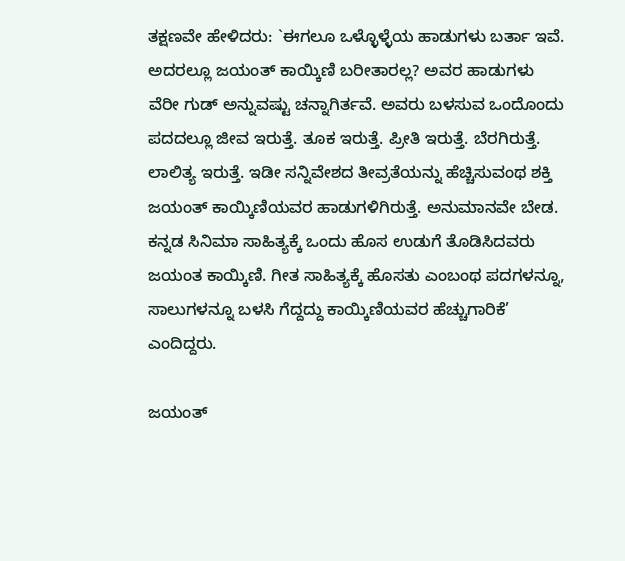ತಕ್ಷಣವೇ ಹೇಳಿದರು: `ಈಗಲೂ ಒಳ್ಳೊಳ್ಳೆಯ ಹಾಡುಗಳು ಬರ್ತಾ ಇವೆ. ಅದರಲ್ಲೂ ಜಯಂತ್ ಕಾಯ್ಕಿಣಿ ಬರೀತಾರಲ್ಲ? ಅವರ ಹಾಡುಗಳು ವೆರೀ ಗುಡ್ ಅನ್ನುವಷ್ಟು ಚನ್ನಾಗಿರ್ತವೆ. ಅವರು ಬಳಸುವ ಒಂದೊಂದು ಪದದಲ್ಲೂ ಜೀವ ಇರುತ್ತೆ. ತೂಕ ಇರುತ್ತೆ. ಪ್ರೀತಿ ಇರುತ್ತೆ. ಬೆರಗಿರುತ್ತೆ. ಲಾಲಿತ್ಯ ಇರುತ್ತೆ. ಇಡೀ ಸನ್ನಿವೇಶದ ತೀವ್ರತೆಯನ್ನು ಹೆಚ್ಚಿಸುವಂಥ ಶಕ್ತಿ ಜಯಂತ್ ಕಾಯ್ಕಿಣಿಯವರ ಹಾಡುಗಳಿಗಿರುತ್ತೆ. ಅನುಮಾನವೇ ಬೇಡ. ಕನ್ನಡ ಸಿನಿಮಾ ಸಾಹಿತ್ಯಕ್ಕೆ ಒಂದು ಹೊಸ ಉಡುಗೆ ತೊಡಿಸಿದವರು ಜಯಂತ ಕಾಯ್ಕಿಣಿ. ಗೀತ ಸಾಹಿತ್ಯಕ್ಕೆ ಹೊಸತು ಎಂಬಂಥ ಪದಗಳನ್ನೂ, ಸಾಲುಗಳನ್ನೂ ಬಳಸಿ ಗೆದ್ದದ್ದು ಕಾಯ್ಕಿಣಿಯವರ ಹೆಚ್ಚುಗಾರಿಕೆ’ ಎಂದಿದ್ದರು.

ಜಯಂತ್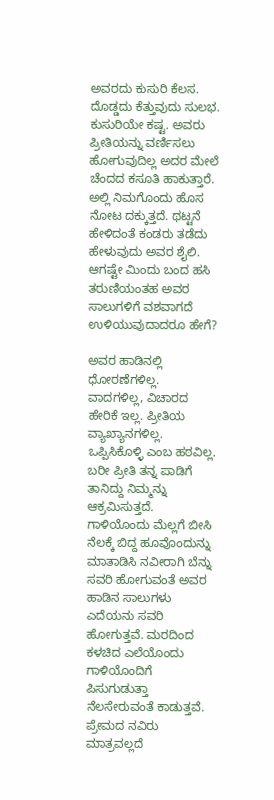ಅವರದು ಕುಸುರಿ ಕೆಲಸ. ದೊಡ್ಡದು ಕೆತ್ತುವುದು ಸುಲಭ. ಕುಸುರಿಯೇ ಕಷ್ಟ. ಅವರು ಪ್ರೀತಿಯನ್ನು ವರ್ಣಿಸಲು ಹೋಗುವುದಿಲ್ಲ ಅದರ ಮೇಲೆ ಚೆಂದದ ಕಸೂತಿ ಹಾಕುತ್ತಾರೆ. ಅಲ್ಲಿ ನಿಮಗೊಂದು ಹೊಸ ನೋಟ ದಕ್ಕುತ್ತದೆ. ಥಟ್ಟನೆ ಹೇಳಿದಂತೆ ಕಂಡರು ತಡೆದು ಹೇಳುವುದು ಅವರ ಶೈಲಿ. ಆಗಷ್ಟೇ ಮಿಂದು ಬಂದ ಹಸಿ ತರುಣಿಯಂತಹ ಅವರ ಸಾಲುಗಳಿಗೆ ವಶವಾಗದೆ ಉಳಿಯುವುದಾದರೂ ಹೇಗೆ?

ಅವರ ಹಾಡಿನಲ್ಲಿ ಧೋರಣೆಗಳಿಲ್ಲ. ವಾದಗಳಿಲ್ಲ, ವಿಚಾರದ ಹೇರಿಕೆ ಇಲ್ಲ. ಪ್ರೀತಿಯ ವ್ಯಾಖ್ಯಾನಗಳಿಲ್ಲ. ಒಪ್ಪಿಸಿಕೊಳ್ಳಿ ಎಂಬ ಹಠವಿಲ್ಲ. ಬರೀ ಪ್ರೀತಿ ತನ್ನ ಪಾಡಿಗೆ ತಾನಿದ್ದು ನಿಮ್ಮನ್ನು ಆಕ್ರಮಿಸುತ್ತದೆ. ಗಾಳಿಯೊಂದು ಮೆಲ್ಲಗೆ ಬೀಸಿ ನೆಲಕ್ಕೆ ಬಿದ್ದ ಹೂವೊಂದುನ್ನು ಮಾತಾಡಿಸಿ ನವೀರಾಗಿ ಬೆನ್ನು ಸವರಿ ಹೋಗುವಂತೆ ಅವರ ಹಾಡಿನ ಸಾಲುಗಳು ಎದೆಯನು ಸವರಿ ಹೋಗುತ್ತವೆ. ಮರದಿಂದ ಕಳಚಿದ ಎಲೆಯೊಂದು ಗಾಳಿಯೊಂದಿಗೆ ಪಿಸುಗುಡುತ್ತಾ ನೆಲಸೇರುವಂತೆ ಕಾಡುತ್ತವೆ. ಪ್ರೇಮದ ನವಿರು ಮಾತ್ರವಲ್ಲದೆ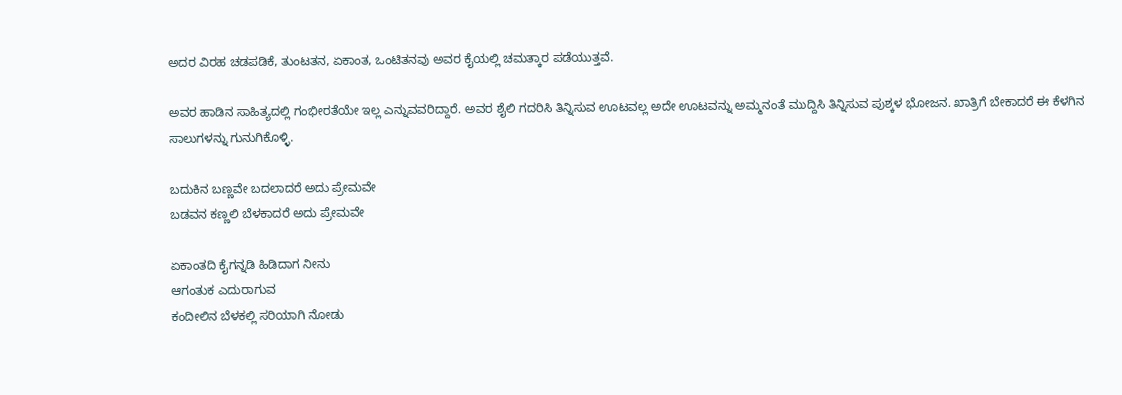ಅದರ ವಿರಹ ಚಡಪಡಿಕೆ, ತುಂಟತನ, ಏಕಾಂತ, ಒಂಟಿತನವು ಅವರ ಕೈಯಲ್ಲಿ ಚಮತ್ಕಾರ ಪಡೆಯುತ್ತವೆ.

ಅವರ ಹಾಡಿನ ಸಾಹಿತ್ಯದಲ್ಲಿ ಗಂಭೀರತೆಯೇ ಇಲ್ಲ ಎನ್ನುವವರಿದ್ದಾರೆ. ಅವರ ಶೈಲಿ ಗದರಿಸಿ ತಿನ್ನಿಸುವ ಊಟವಲ್ಲ ಅದೇ ಊಟವನ್ನು ಅಮ್ಮನಂತೆ ಮುದ್ದಿಸಿ ತಿನ್ನಿಸುವ ಪುಶ್ಕಳ ಭೋಜನ. ಖಾತ್ರಿಗೆ ಬೇಕಾದರೆ ಈ ಕೆಳಗಿನ ಸಾಲುಗಳನ್ನು ಗುನುಗಿಕೊಳ್ಳಿ.

ಬದುಕಿನ ಬಣ್ಣವೇ ಬದಲಾದರೆ ಅದು ಪ್ರೇಮವೇ
ಬಡವನ ಕಣ್ಣಲಿ ಬೆಳಕಾದರೆ ಅದು ಪ್ರೇಮವೇ

ಏಕಾಂತದಿ ಕೈಗನ್ನಡಿ ಹಿಡಿದಾಗ ನೀನು
ಆಗಂತುಕ ಎದುರಾಗುವ
ಕಂದೀಲಿನ ಬೆಳಕಲ್ಲಿ ಸರಿಯಾಗಿ ನೋಡು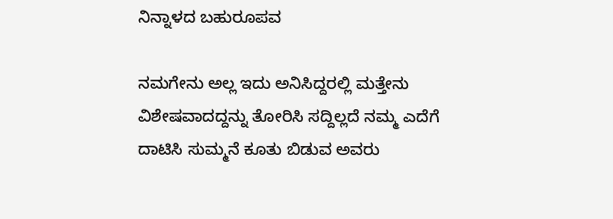ನಿನ್ನಾಳದ ಬಹುರೂಪವ

ನಮಗೇನು ಅಲ್ಲ ಇದು ಅನಿಸಿದ್ದರಲ್ಲಿ ಮತ್ತೇನು ವಿಶೇಷವಾದದ್ದನ್ನು ತೋರಿಸಿ ಸದ್ದಿಲ್ಲದೆ ನಮ್ಮ ಎದೆಗೆ ದಾಟಿಸಿ ಸುಮ್ಮನೆ ಕೂತು ಬಿಡುವ ಅವರು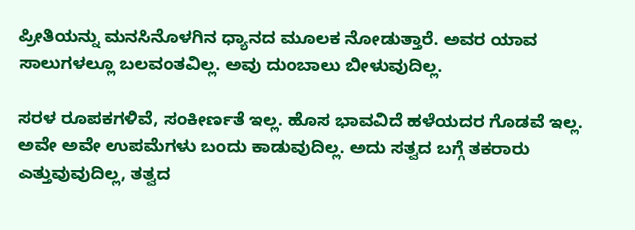ಪ್ರೀತಿಯನ್ನು ಮನಸಿನೊಳಗಿನ‌ ಧ್ಯಾನದ ಮೂಲಕ ನೋಡುತ್ತಾರೆ. ಅವರ ಯಾವ ಸಾಲುಗಳಲ್ಲೂ ಬಲವಂತವಿಲ್ಲ. ಅವು ದುಂಬಾಲು ಬೀಳುವುದಿಲ್ಲ.

ಸರಳ ರೂಪಕಗಳಿವೆ, ಸಂಕೀರ್ಣತೆ ಇಲ್ಲ. ಹೊಸ ಭಾವವಿದೆ ಹಳೆಯದರ ಗೊಡವೆ ಇಲ್ಲ. ಅವೇ ಅವೇ ಉಪಮೆಗಳು ಬಂದು ಕಾಡುವುದಿಲ್ಲ. ಅದು ಸತ್ವದ ಬಗ್ಗೆ ತಕರಾರು ಎತ್ತುವುವುದಿಲ್ಲ, ತತ್ವದ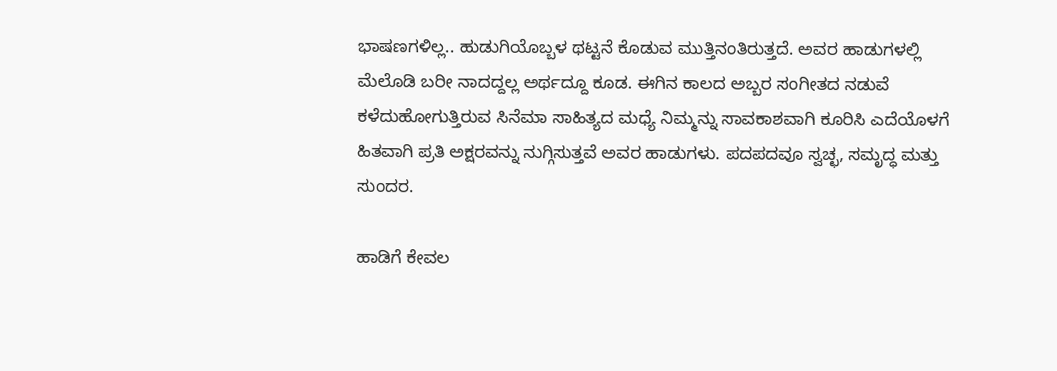ಭಾಷಣಗಳಿಲ್ಲ.. ಹುಡುಗಿಯೊಬ್ಬಳ ಥಟ್ಟನೆ ಕೊಡುವ ಮುತ್ತಿನಂತಿರುತ್ತದೆ. ಅವರ ಹಾಡುಗಳಲ್ಲಿ ಮೆಲೊಡಿ ಬರೀ ನಾದದ್ದಲ್ಲ ಅರ್ಥದ್ದೂ‌ ಕೂಡ. ಈಗಿನ ಕಾಲದ ಅಬ್ಬರ ಸಂಗೀತದ ನಡುವೆ ಕಳೆದುಹೋಗುತ್ತಿರುವ ಸಿನೆಮಾ ಸಾಹಿತ್ಯದ ಮಧ್ಯೆ‌ ನಿಮ್ಮನ್ನು ಸಾವಕಾಶವಾಗಿ ಕೂರಿಸಿ ಎದೆಯೊಳಗೆ ಹಿತವಾಗಿ ಪ್ರತಿ ಅಕ್ಷರವನ್ನು ನುಗ್ಗಿಸುತ್ತವೆ ಅವರ ಹಾಡುಗಳು. ಪದಪದವೂ ಸ್ವಚ್ಛ, ಸಮೃದ್ಧ ಮತ್ತು ಸುಂದರ.

ಹಾಡಿಗೆ ಕೇವಲ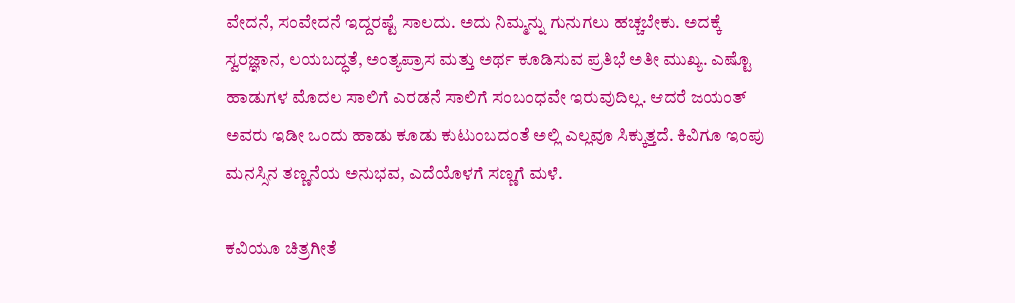ವೇದನೆ, ಸಂವೇದನೆ ಇದ್ದರಷ್ಟೆ ಸಾಲದು. ಅದು ನಿಮ್ಮನ್ನು ಗುನುಗಲು ಹಚ್ಚಬೇಕು. ಅದಕ್ಕೆ ಸ್ವರಜ್ಞಾನ, ಲಯಬದ್ಧತೆ, ಅಂತ್ಯಪ್ರಾಸ ಮತ್ತು ಅರ್ಥ ಕೂಡಿಸುವ ಪ್ರತಿಭೆ ಅತೀ ಮುಖ್ಯ. ಎಷ್ಟೊ ಹಾಡುಗಳ ಮೊದಲ ಸಾಲಿಗೆ ಎರಡನೆ ಸಾಲಿಗೆ ಸಂಬಂಧವೇ ಇರುವುದಿಲ್ಲ. ಆದರೆ ಜಯಂತ್ ಅವರು ಇಡೀ ಒಂದು ಹಾಡು ಕೂಡು ಕುಟುಂಬದಂತೆ ಅಲ್ಲಿ ಎಲ್ಲವೂ ಸಿಕ್ಕುತ್ತದೆ. ಕಿವಿಗೂ ಇಂಪು ಮನಸ್ಸಿನ ತಣ್ಣನೆಯ ಅನುಭವ, ಎದೆಯೊಳಗೆ ಸಣ್ಣಗೆ ಮಳೆ.

ಕವಿಯೂ ಚಿತ್ರಗೀತೆ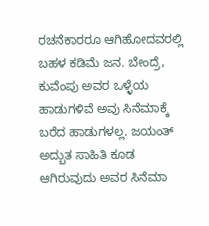ರಚನೆಕಾರರೂ ಆಗಿಹೋದವರಲ್ಲಿ ಬಹಳ ಕಡಿಮೆ ಜನ. ಬೇಂದ್ರೆ, ಕುವೆಂಪು ಅವರ ಒಳ್ಳೆಯ ಹಾಡುಗಳಿವೆ ಅವು ಸಿನೆಮಾಕ್ಕೆ ಬರೆದ ಹಾಡುಗಳಲ್ಲ. ಜಯಂತ್ ಅದ್ಬುತ ಸಾಹಿತಿ‌ ಕೂಡ ಆಗಿರುವುದು ಅವರ ಸಿನೆಮಾ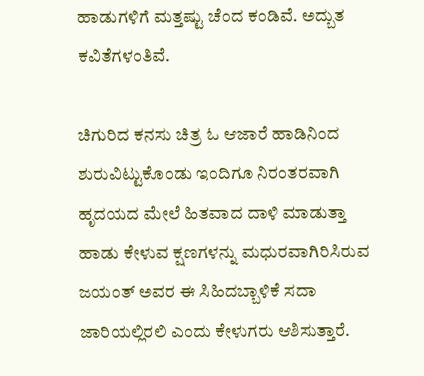ಹಾಡುಗಳಿಗೆ ಮತ್ತಷ್ಟು ಚೆಂದ ಕಂಡಿವೆ. ಅದ್ಬುತ ಕವಿತೆಗಳಂತಿವೆ.

ಚಿಗುರಿದ ಕನಸು ಚಿತ್ರ ಓ ಆಜಾರೆ ಹಾಡಿನಿಂದ ಶುರುವಿಟ್ಟುಕೊಂಡು ಇಂದಿಗೂ ನಿರಂತರವಾಗಿ ಹೃದಯದ ಮೇಲೆ ಹಿತವಾದ ದಾಳಿ ಮಾಡುತ್ತಾ ಹಾಡು ಕೇಳುವ ಕ್ಷಣಗಳನ್ನು ಮಧುರವಾಗಿರಿಸಿರುವ ಜಯಂತ್ ಅವರ ಈ ಸಿಹಿದಬ್ಬಾಳಿಕೆ ಸದಾ ಜಾರಿಯಲ್ಲಿರಲಿ ಎಂದು ಕೇಳುಗರು ಆಶಿಸುತ್ತಾರೆ.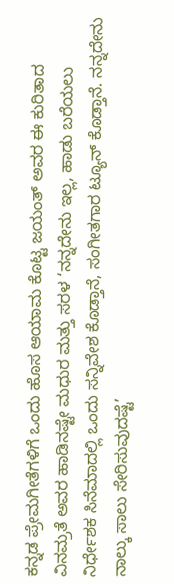ಕನ್ನಡ ಪ್ರೇಮಗೀತೆಗಳಿಗೆ ಒಂದು ಹೊಸ ಆಯಾಮ ಕೊಟ್ಟ ಜಯಂತ್ ಅವರ ಈ ಕುರಿತಾದ ವಿನಮ್ರತೆ ಅವರ ಹಾಡಿನಷ್ಟೇ ಮಧುರ ಮತ್ತು ಸರಳ ‘ನನ್ನದೇನು‌ ಇಲ್ಲ, ಹಾಡು ಬರೆಯಲು ನಿರ್ಧೇಶಕ ಸಿನೆಮಾದಲ್ಲಿ ಒಂದು ಸನ್ನಿವೇಶ ಕೊಡ್ತಾನೆ, ಸಂಗೀತಗಾರ ಟ್ಯೂನ್ ಕೊಡ್ತಾನೆ. ನನ್ನದೇನು ನಾಲ್ಕು ಸಾಲು ಸೇರಿಸುವುದಷ್ಟೆ’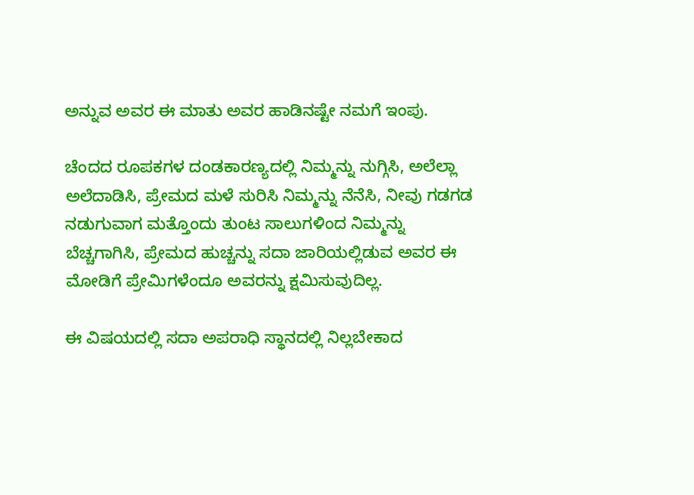ಅನ್ನುವ ಅವರ ಈ ಮಾತು ಅವರ ಹಾಡಿನಷ್ಟೇ ನಮಗೆ ಇಂಪು.

ಚೆಂದದ ರೂಪಕಗಳ ದಂಡಕಾರಣ್ಯದಲ್ಲಿ ನಿಮ್ಮನ್ನು ನುಗ್ಗಿಸಿ, ಅಲೆಲ್ಲಾ ಅಲೆದಾಡಿಸಿ, ಪ್ರೇಮದ ಮಳೆ ಸುರಿಸಿ ನಿಮ್ಮನ್ನು ನೆನೆಸಿ, ನೀವು ಗಡಗಡ ನಡುಗುವಾಗ ಮತ್ತೊಂದು ತುಂಟ ಸಾಲುಗಳಿಂದ ನಿಮ್ಮನ್ನು ಬೆಚ್ಚಗಾಗಿಸಿ, ಪ್ರೇಮದ ಹುಚ್ಚನ್ನು ಸದಾ ಜಾರಿಯಲ್ಲಿಡುವ ಅವರ ಈ ಮೋಡಿಗೆ ಪ್ರೇಮಿಗಳೆಂದೂ ಅವರನ್ನು ಕ್ಷಮಿಸುವುದಿಲ್ಲ.

ಈ ವಿಷಯದಲ್ಲಿ ಸದಾ ಅಪರಾಧಿ ಸ್ಥಾನದಲ್ಲಿ ನಿಲ್ಲಬೇಕಾದ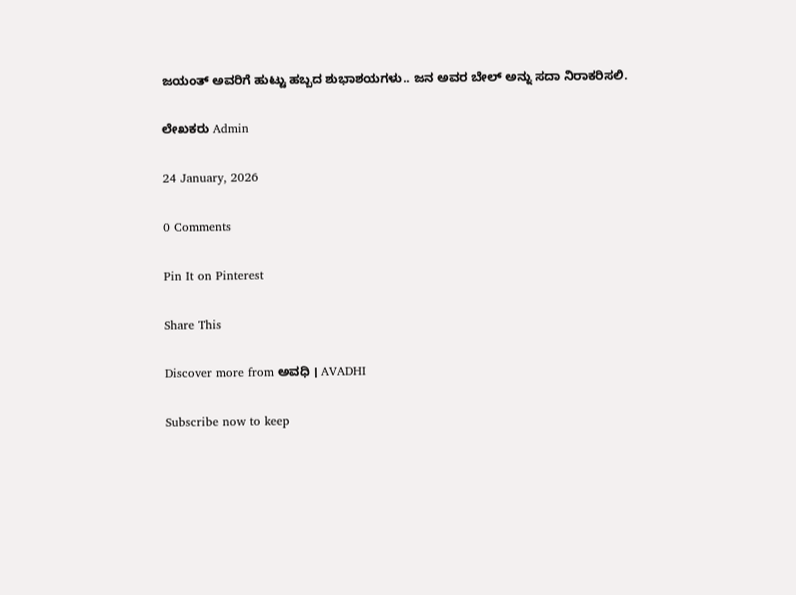ಜಯಂತ್ ಅವರಿಗೆ ಹುಟ್ಟು ಹಬ್ಬದ ಶುಭಾಶಯಗಳು.. ಜನ ಅವರ ಬೇಲ್ ಅನ್ನು ಸದಾ ನಿರಾಕರಿಸಲಿ.

ಲೇಖಕರು Admin

24 January, 2026

0 Comments

Pin It on Pinterest

Share This

Discover more from ಅವಧಿ । AVADHI

Subscribe now to keep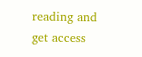reading and get access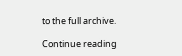to the full archive.

Continue reading